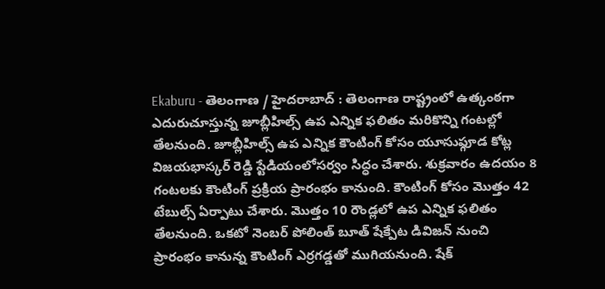Ekaburu - తెలంగాణ / హైదరాబాద్ : తెలంగాణ రాష్ట్రంలో ఉత్కంఠగా ఎదురుచూస్తున్న జూబ్లీహిల్స్ ఉప ఎన్నిక ఫలితం మరికొన్ని గంటల్లో తేలనుంది. జూబ్లీహిల్స్ ఉప ఎన్నిక కౌంటింగ్ కోసం యూసుఫ్గూడ కోట్ల విజయభాస్కర్ రెడ్డి స్టేడియంలోసర్వం సిద్ధం చేశారు. శుక్రవారం ఉదయం 8 గంటలకు కౌంటింగ్ ప్రక్రియ ప్రారంభం కానుంది. కౌంటింగ్ కోసం మొత్తం 42 టేబుల్స్ ఏర్పాటు చేశారు. మొత్తం 10 రౌండ్లలో ఉప ఎన్నిక ఫలితం తేలనుంది. ఒకటో నెంబర్ పోలింత్ బూత్ షేక్పేట డివిజన్ నుంచి ప్రారంభం కానున్న కౌంటింగ్ ఎర్రగడ్డతో ముగియనుంది. షేక్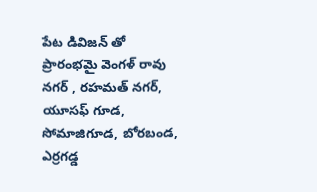పేట డివిజన్ తో ప్రారంభమై వెంగళ్ రావు నగర్ , రహమత్ నగర్, యూసఫ్ గూడ, సోమాజిగూడ, బోరబండ, ఎర్రగడ్డ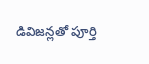డివిజన్లతో పూర్తి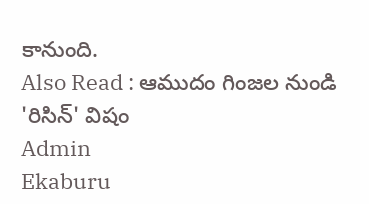కానుంది.
Also Read : ఆముదం గింజల నుండి 'రిసిన్' విషం
Admin
Ekaburu